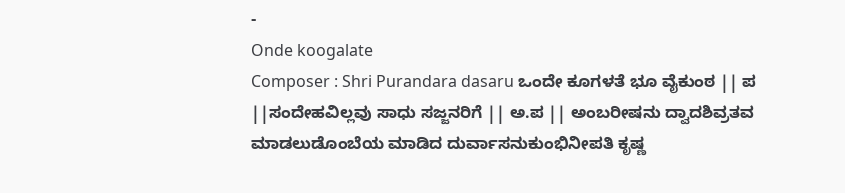-
Onde koogalate
Composer : Shri Purandara dasaru ಒಂದೇ ಕೂಗಳತೆ ಭೂ ವೈಕುಂಠ || ಪ ||ಸಂದೇಹವಿಲ್ಲವು ಸಾಧು ಸಜ್ಜನರಿಗೆ || ಅ.ಪ || ಅಂಬರೀಷನು ದ್ವಾದಶಿವ್ರತವ ಮಾಡಲುಡೊಂಬೆಯ ಮಾಡಿದ ದುರ್ವಾಸನುಕುಂಭಿನೀಪತಿ ಕೃಷ್ಣ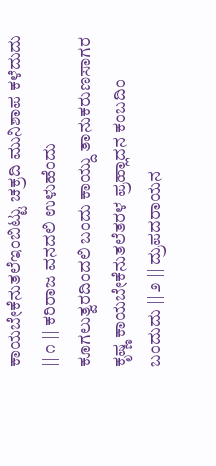ಕಾಯಬೇಕೆನುತಲೆಇಂಬಿಟ್ಟು ಚಕ್ರದಿ ಮುನಿಶಾಪ ಕಳೆದುದು || ೧ || ಕರಿರಾಜ ವನದಲಿ ಉಳುಹೆಂದು ಕೂಗಲುತ್ವರದಿಂದಲಿ ಬಂದು ಕಾಯ್ದು ತಾನುಕರುಣಸಾಗರ ಕೃಷ್ಣ ಕಾಯಬೇಕೆನುತಲೆತರಳ ಪ್ರಹ್ಲಾದನ ಕಂಬದಿಂ ಬಂದುದು || ೨ || ದ್ರುಪದರಾಯನ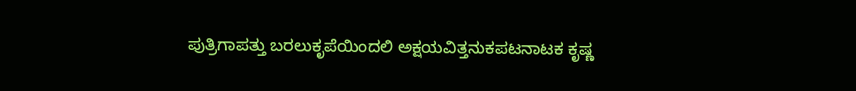ಪುತ್ರಿಗಾಪತ್ತು ಬರಲುಕೃಪೆಯಿಂದಲಿ ಅಕ್ಷಯವಿತ್ತನುಕಪಟನಾಟಕ ಕೃಷ್ಣ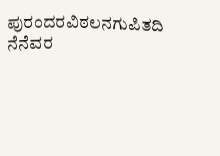ಪುರಂದರವಿಠಲನಗುಪಿತದಿ ನೆನೆವರ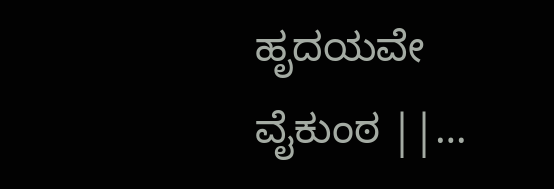ಹೃದಯವೇ ವೈಕುಂಠ ||…